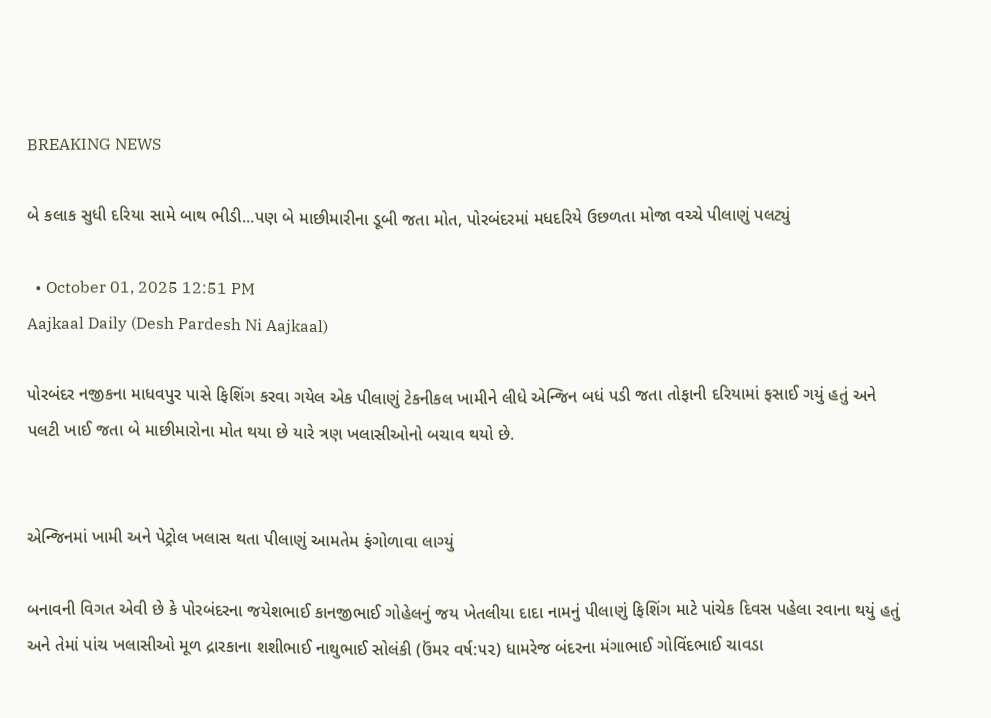BREAKING NEWS

બે કલાક સુધી દરિયા સામે બાથ ભીડી...પણ બે માછીમારીના ડૂબી જતા મોત, પોરબંદરમાં મધદરિયે ઉછળતા મોજા વચ્ચે પીલાણું પલટ્યું

  • October 01, 2025 12:51 PM
Aajkaal Daily (Desh Pardesh Ni Aajkaal)

પોરબંદર નજીકના માધવપુર પાસે ફિશિંગ કરવા ગયેલ એક પીલાણું ટેકનીકલ ખામીને લીધે એન્જિન બધં પડી જતા તોફાની દરિયામાં ફસાઈ ગયું હતું અને પલટી ખાઈ જતા બે માછીમારોના મોત થયા છે યારે ત્રણ ખલાસીઓનો બચાવ થયો છે.


એન્જિનમાં ખામી અને પેટ્રોલ ખલાસ થતા પીલાણું આમતેમ ફંગોળાવા લાગ્યું

બનાવની વિગત એવી છે કે પોરબંદરના જયેશભાઈ કાનજીભાઈ ગોહેલનું જય ખેતલીયા દાદા નામનું પીલાણું ફિશિંગ માટે પાંચેક દિવસ પહેલા રવાના થયું હતું અને તેમાં પાંચ ખલાસીઓ મૂળ દ્રારકાના શશીભાઈ નાથુભાઈ સોલંકી (ઉંમર વર્ષ:૫૨) ધામરેજ બંદરના મંગાભાઈ ગોવિંદભાઈ ચાવડા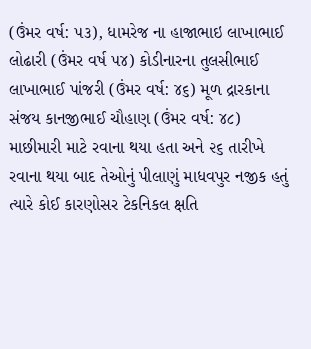(ઉંમર વર્ષ: ૫૩), ધામરેજ ના હાજાભાઇ લાખાભાઈ લોઢારી (ઉંમર વર્ષ ૫૪) કોડીનારના તુલસીભાઈ લાખાભાઈ પાંજરી (ઉંમર વર્ષ: ૪૬) મૂળ દ્રારકાના સંજય કાનજીભાઈ ચૌહાણ (ઉંમર વર્ષ: ૪૮) માછીમારી માટે રવાના થયા હતા અને ૨૬ તારીખે રવાના થયા બાદ તેઓનું પીલાણું માધવપુર નજીક હતું ત્યારે કોઈ કારણોસર ટેકનિકલ ક્ષતિ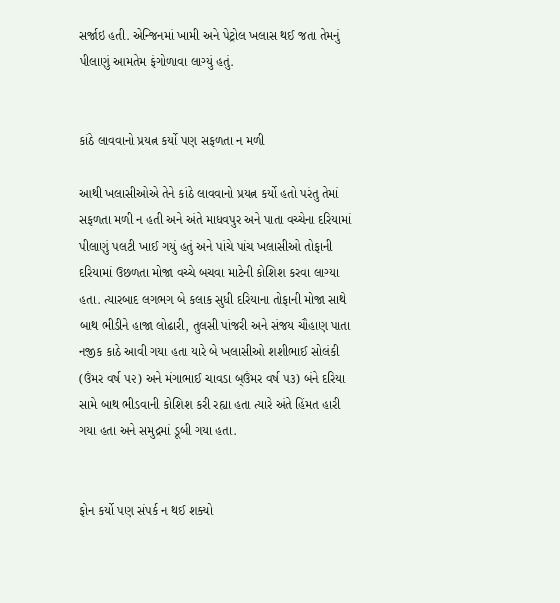સર્જાઇ હતી. એન્જિનમાં ખામી અને પેટ્રોલ ખલાસ થઈ જતા તેમનું પીલાણું આમતેમ ફંગોળાવા લાગ્યું હતું.


કાંઠે લાવવાનો પ્રયત્ન કર્યો પણ સફળતા ન મળી

આથી ખલાસીઓએ તેને કાંઠે લાવવાનો પ્રયત્ન કર્યો હતો પરંતુ તેમાં સફળતા મળી ન હતી અને અંતે માધવપુર અને પાતા વચ્ચેના દરિયામાં પીલાણું પલટી ખાઈ ગયું હતું અને પાંચે પાંચ ખલાસીઓ તોફાની દરિયામાં ઉછળતા મોજા વચ્ચે બચવા માટેની કોશિશ કરવા લાગ્યા હતા. ત્યારબાદ લગભગ બે કલાક સુધી દરિયાના તોફાની મોજા સાથે બાથ ભીડીને હાજા લોઢારી, તુલસી પાંજરી અને સંજય ચૌહાણ પાતા નજીક કાઠે આવી ગયા હતા યારે બે ખલાસીઓ શશીભાઈ સોલંકી (ઉંમર વર્ષ ૫૨) અને મંગાભાઈ ચાવડા બ્ઉંમર વર્ષ ૫૩) બંને દરિયા સામે બાથ ભીડવાની કોશિશ કરી રહ્યા હતા ત્યારે અંતે હિંમત હારી ગયા હતા અને સમુદ્રમાં ડૂબી ગયા હતા.


ફોન કર્યો પણ સંપર્ક ન થઈ શક્યો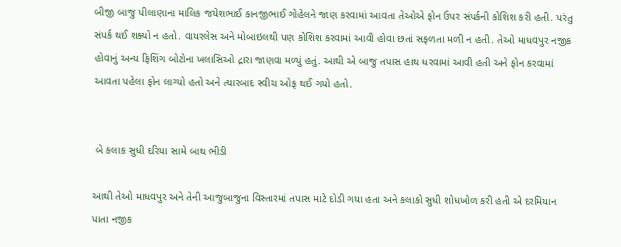બીજી બાજુ પીલાણાના માલિક જયેશભાઈ કાનજીભાઈ ગોહેલને જાણ કરવામાં આવતા તેઓએ ફોન ઉપર સંપર્કની કોશિશ કરી હતી. પરંતુ સંપર્ક થઈ શક્યો ન હતો. વાયરલેસ અને મોબાઇલથી પણ કોશિશ કરવામાં આવી હોવા છતાં સફળતા મળી ન હતી. તેઓ માધવપુર નજીક હોવાનું અન્ય ફિશિંગ બોટોના ખલાસિઓ દ્રારા જાણવા મળ્યું હતું. આથી એ બાજુ તપાસ હાથ ધરવામાં આવી હતી અને ફોન કરવામાં આવતા પહેલા ફોન લાગ્યો હતો અને ત્યારબાદ સ્વીચ ઓફ થઈ ગયો હતો.


 બે કલાક સુધી દરિયા સામે બાથ ભીડી

આથી તેઓ માધવપુર અને તેની આજુબાજુના વિસ્તારમાં તપાસ માટે દોડી ગયા હતા અને કલાકો સુધી શોધખોળ કરી હતી એ દરમિયાન પાતા નજીક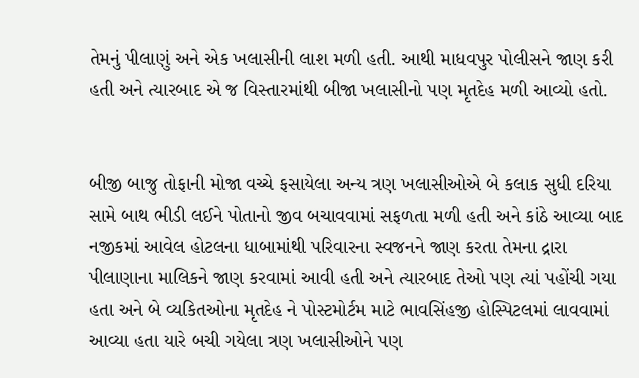તેમનું પીલાણું અને એક ખલાસીની લાશ મળી હતી. આથી માધવપુર પોલીસને જાણ કરી હતી અને ત્યારબાદ એ જ વિસ્તારમાંથી બીજા ખલાસીનો પણ મૃતદેહ મળી આવ્યો હતો.


બીજી બાજુ તોફાની મોજા વચ્ચે ફસાયેલા અન્ય ત્રણ ખલાસીઓએ બે કલાક સુધી દરિયા સામે બાથ ભીડી લઈને પોતાનો જીવ બચાવવામાં સફળતા મળી હતી અને કાંઠે આવ્યા બાદ નજીકમાં આવેલ હોટલના ધાબામાંથી પરિવારના સ્વજનને જાણ કરતા તેમના દ્રારા પીલાણાના માલિકને જાણ કરવામાં આવી હતી અને ત્યારબાદ તેઓ પણ ત્યાં પહોંચી ગયા હતા અને બે વ્યકિતઓના મૃતદેહ ને પોસ્ટમોર્ટમ માટે ભાવસિંહજી હોસ્પિટલમાં લાવવામાં આવ્યા હતા યારે બચી ગયેલા ત્રણ ખલાસીઓને પણ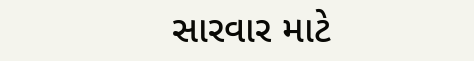સારવાર માટે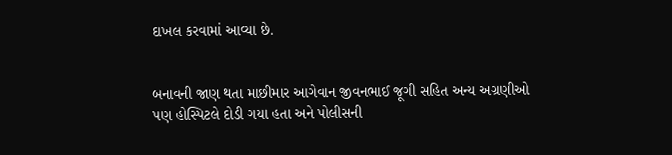દાખલ કરવામાં આવ્યા છે.


બનાવની જાણ થતા માછીમાર આગેવાન જીવનભાઈ જૂગી સહિત અન્ય અગ્રણીઓ પણ હોસ્પિટલે દોડી ગયા હતા અને પોલીસની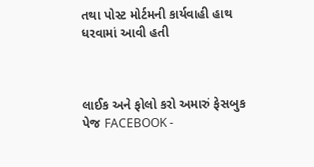તથા પોસ્ટ મોર્ટમની કાર્યવાહી હાથ ધરવામાં આવી હતી



લાઈક અને ફોલો કરો અમારું ફેસબુક પેજ FACEBOOK -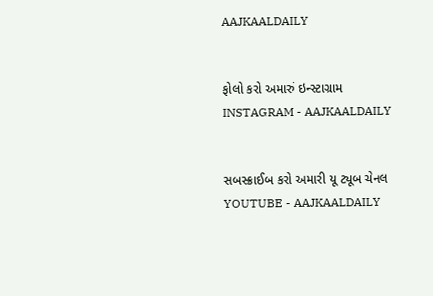AAJKAALDAILY


ફોલો કરો અમારું ઇન્સ્ટાગ્રામ INSTAGRAM - AAJKAALDAILY


સબસ્ક્રાઈબ કરો અમારી યૂ ટ્યૂબ ચેનલ YOUTUBE - AAJKAALDAILY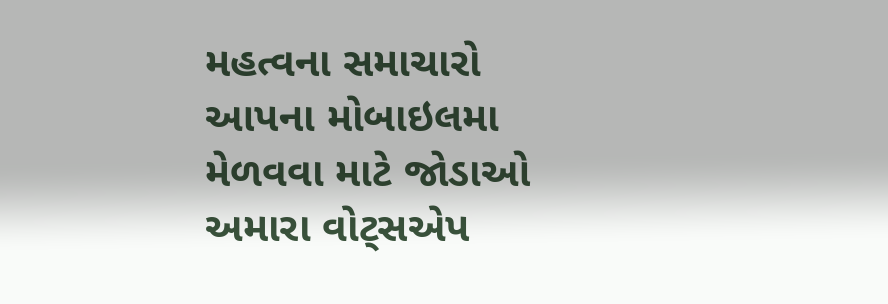મહત્વના સમાચારો આપના મોબાઇલમા મેળવવા માટે જોડાઓ અમારા વોટ્સએપ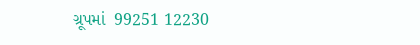ગ્રૂપમાં  99251 12230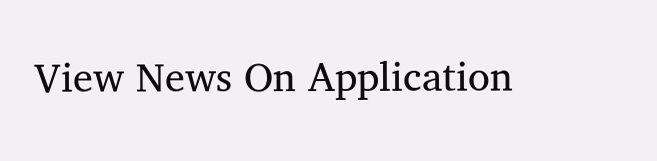View News On Application